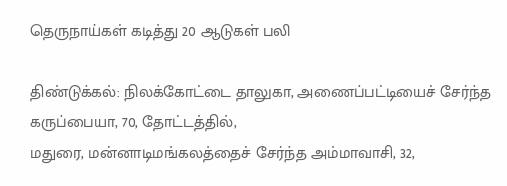தெருநாய்கள் கடித்து 20 ஆடுகள் பலி

திண்டுக்கல்: நிலக்கோட்டை தாலுகா, அணைப்பட்டியைச் சேர்ந்த கருப்பையா, 70, தோட்டத்தில்,
மதுரை, மன்னாடிமங்கலத்தைச் சேர்ந்த அம்மாவாசி, 32,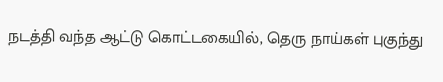நடத்தி வந்த ஆட்டு கொட்டகையில், தெரு நாய்கள் புகுந்து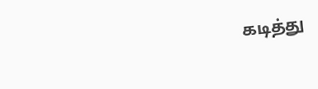கடித்து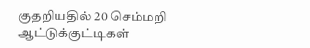குதறியதில் 20 செம்மறி ஆட்டுக்குட்டிகள்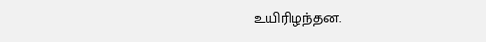உயிரிழந்தன.